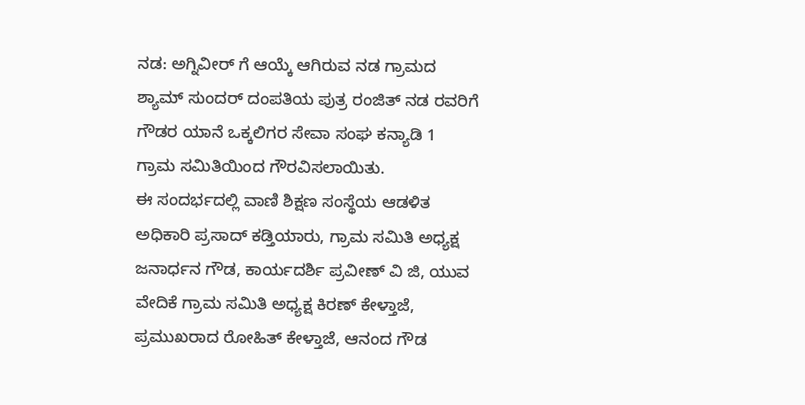ನಡ: ಅಗ್ನಿವೀರ್ ಗೆ ಆಯ್ಕೆ ಆಗಿರುವ ನಡ ಗ್ರಾಮದ ಶ್ಯಾಮ್ ಸುಂದರ್ ದಂಪತಿಯ ಪುತ್ರ ರಂಜಿತ್ ನಡ ರವರಿಗೆ ಗೌಡರ ಯಾನೆ ಒಕ್ಕಲಿಗರ ಸೇವಾ ಸಂಘ ಕನ್ಯಾಡಿ 1 ಗ್ರಾಮ ಸಮಿತಿಯಿಂದ ಗೌರವಿಸಲಾಯಿತು.
ಈ ಸಂದರ್ಭದಲ್ಲಿ ವಾಣಿ ಶಿಕ್ಷಣ ಸಂಸ್ಥೆಯ ಆಡಳಿತ ಅಧಿಕಾರಿ ಪ್ರಸಾದ್ ಕಡ್ತಿಯಾರು, ಗ್ರಾಮ ಸಮಿತಿ ಅಧ್ಯಕ್ಷ ಜನಾರ್ಧನ ಗೌಡ, ಕಾರ್ಯದರ್ಶಿ ಪ್ರವೀಣ್ ವಿ ಜಿ, ಯುವ ವೇದಿಕೆ ಗ್ರಾಮ ಸಮಿತಿ ಅಧ್ಯಕ್ಷ ಕಿರಣ್ ಕೇಳ್ತಾಜೆ, ಪ್ರಮುಖರಾದ ರೋಹಿತ್ ಕೇಳ್ತಾಜೆ, ಆನಂದ ಗೌಡ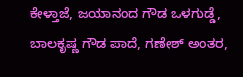ಕೇಳ್ತಾಜೆ, ಜಯಾನಂದ ಗೌಡ ಒಳಗುಡ್ಡೆ, ಬಾಲಕೃಷ್ಣ ಗೌಡ ಪಾದೆ, ಗಣೇಶ್ ಅಂತರ,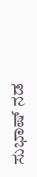ಸುಭಾಷ್ ನಡ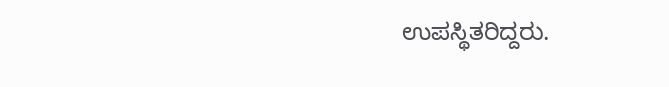ಉಪಸ್ಥಿತರಿದ್ದರು.